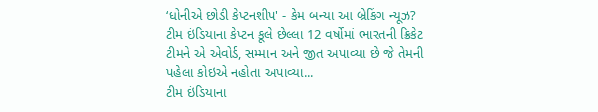‘ધોનીએ છોડી કેપ્ટનશીપ' - કેમ બન્યા આ બ્રેકિંગ ન્યૂઝ?
ટીમ ઇંડિયાના કેપ્ટન કૂલે છેલ્લા 12 વર્ષોમાં ભારતની ક્રિકેટ ટીમને એ એવોર્ડ, સમ્માન અને જીત અપાવ્યા છે જે તેમની પહેલા કોઇએ નહોતા અપાવ્યા...
ટીમ ઇંડિયાના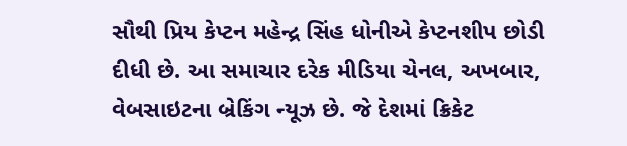સૌથી પ્રિય કેપ્ટન મહેન્દ્ર સિંહ ધોનીએ કેપ્ટનશીપ છોડી દીધી છે. આ સમાચાર દરેક મીડિયા ચેનલ, અખબાર, વેબસાઇટના બ્રેકિંગ ન્યૂઝ છે. જે દેશમાં ક્રિકેટ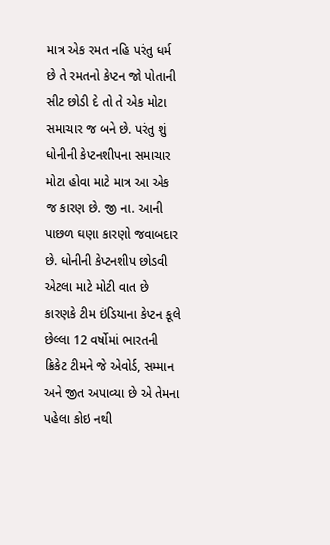માત્ર એક રમત નહિ પરંતુ ધર્મ છે તે રમતનો કેપ્ટન જો પોતાની સીટ છોડી દે તો તે એક મોટા સમાચાર જ બને છે. પરંતુ શું ધોનીની કેપ્ટનશીપના સમાચાર મોટા હોવા માટે માત્ર આ એક જ કારણ છે. જી ના. આની પાછળ ઘણા કારણો જવાબદાર છે. ધોનીની કેપ્ટનશીપ છોડવી એટલા માટે મોટી વાત છે કારણકે ટીમ ઇંડિયાના કેપ્ટન કૂલે છેલ્લા 12 વર્ષોમાં ભારતની ક્રિકેટ ટીમને જે એવોર્ડ, સમ્માન અને જીત અપાવ્યા છે એ તેમના પહેલા કોઇ નથી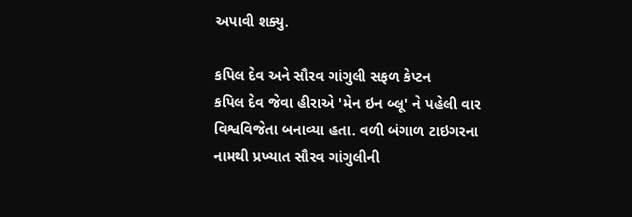અપાવી શક્યુ.

કપિલ દેવ અને સૌરવ ગાંગુલી સફળ કેપ્ટન
કપિલ દેવ જેવા હીરાએ 'મેન ઇન બ્લૂ' ને પહેલી વાર વિશ્વવિજેતા બનાવ્યા હતા. વળી બંગાળ ટાઇગરના નામથી પ્રખ્યાત સૌરવ ગાંગુલીની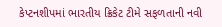કેપ્ટનશીપમાં ભારતીય ક્રિકેટ ટીમે સફળતાની નવી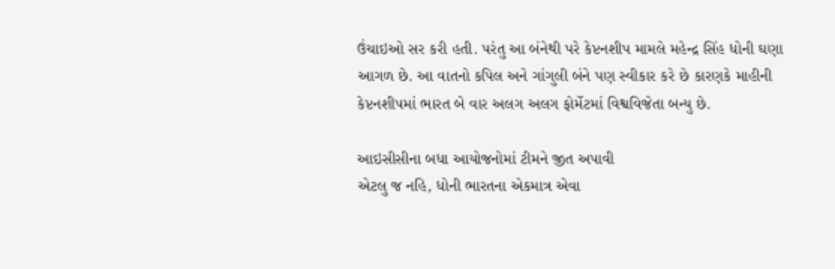ઉંચાઇઓ સર કરી હતી. પરંતુ આ બંનેથી પરે કેપ્ટનશીપ મામલે મહેન્દ્ર સિંહ ધોની ઘણા આગળ છે. આ વાતનો કપિલ અને ગાંગુલી બંને પણ સ્વીકાર કરે છે કારણકે માહીની કેપ્ટનશીપમાં ભારત બે વાર અલગ અલગ ફોર્મેટમાં વિશ્વવિજેતા બન્યુ છે.

આઇસીસીના બધા આયોજનોમાં ટીમને જીત અપાવી
એટલુ જ નહિ, ધોની ભારતના એકમાત્ર એવા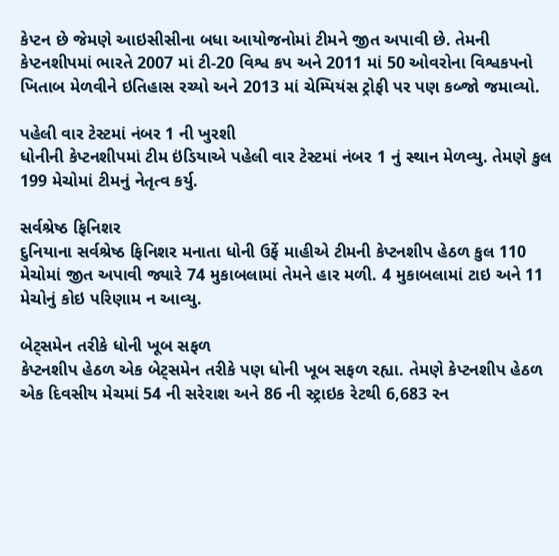કેપ્ટન છે જેમણે આઇસીસીના બધા આયોજનોમાં ટીમને જીત અપાવી છે. તેમની કેપ્ટનશીપમાં ભારતે 2007 માં ટી-20 વિશ્વ કપ અને 2011 માં 50 ઓવરોના વિશ્વકપનો ખિતાબ મેળવીને ઇતિહાસ રચ્યો અને 2013 માં ચેમ્પિયંસ ટ્રોફી પર પણ કબ્જો જમાવ્યો.

પહેલી વાર ટેસ્ટમાં નંબર 1 ની ખુરશી
ધોનીની કેપ્ટનશીપમાં ટીમ ઇંડિયાએ પહેલી વાર ટેસ્ટમાં નંબર 1 નું સ્થાન મેળવ્યુ. તેમણે કુલ 199 મેચોમાં ટીમનું નેતૃત્વ કર્યુ.

સર્વશ્રેષ્ઠ ફિનિશર
દુનિયાના સર્વશ્રેષ્ઠ ફિનિશર મનાતા ધોની ઉર્ફે માહીએ ટીમની કેપ્ટનશીપ હેઠળ કુલ 110 મેચોમાં જીત અપાવી જ્યારે 74 મુકાબલામાં તેમને હાર મળી. 4 મુકાબલામાં ટાઇ અને 11 મેચોનું કોઇ પરિણામ ન આવ્યુ.

બેટ્સમેન તરીકે ધોની ખૂબ સફળ
કેપ્ટનશીપ હેઠળ એક બેટ્સમેન તરીકે પણ ધોની ખૂબ સફળ રહ્યા. તેમણે કેપ્ટનશીપ હેઠળ એક દિવસીય મેચમાં 54 ની સરેરાશ અને 86 ની સ્ટ્રાઇક રેટથી 6,683 રન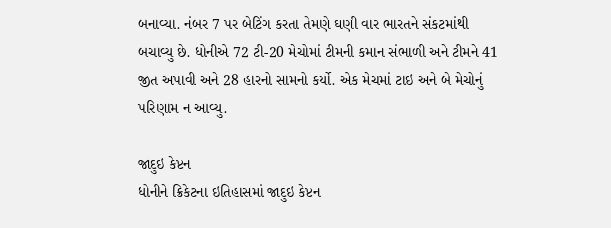બનાવ્યા. નંબર 7 પર બેટિંગ કરતા તેમણે ઘણી વાર ભારતને સંકટમાંથી બચાવ્યુ છે. ધોનીએ 72 ટી-20 મેચોમાં ટીમની કમાન સંભાળી અને ટીમને 41 જીત અપાવી અને 28 હારનો સામનો કર્યો. એક મેચમાં ટાઇ અને બે મેચોનું પરિણામ ન આવ્યુ.

જાદુઇ કેપ્ટન
ધોનીને ક્રિકેટના ઇતિહાસમાં જાદુઇ કેપ્ટન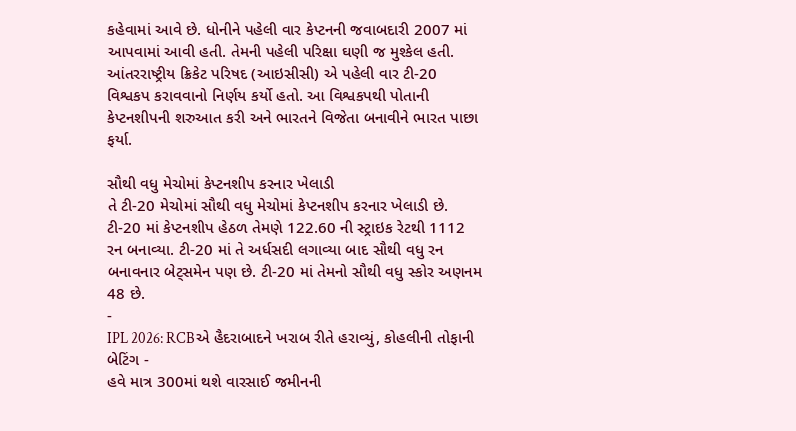કહેવામાં આવે છે. ધોનીને પહેલી વાર કેપ્ટનની જવાબદારી 2007 માં આપવામાં આવી હતી. તેમની પહેલી પરિક્ષા ઘણી જ મુશ્કેલ હતી. આંતરરાષ્ટ્રીય ક્રિકેટ પરિષદ (આઇસીસી) એ પહેલી વાર ટી-20 વિશ્વકપ કરાવવાનો નિર્ણય કર્યો હતો. આ વિશ્વકપથી પોતાની કેપ્ટનશીપની શરુઆત કરી અને ભારતને વિજેતા બનાવીને ભારત પાછા ફર્યા.

સૌથી વધુ મેચોમાં કેપ્ટનશીપ કરનાર ખેલાડી
તે ટી-20 મેચોમાં સૌથી વધુ મેચોમાં કેપ્ટનશીપ કરનાર ખેલાડી છે. ટી-20 માં કેપ્ટનશીપ હેઠળ તેમણે 122.60 ની સ્ટ્રાઇક રેટથી 1112 રન બનાવ્યા. ટી-20 માં તે અર્ધસદી લગાવ્યા બાદ સૌથી વધુ રન બનાવનાર બેટ્સમેન પણ છે. ટી-20 માં તેમનો સૌથી વધુ સ્કોર અણનમ 48 છે.
-
IPL 2026: RCBએ હૈદરાબાદને ખરાબ રીતે હરાવ્યું, કોહલીની તોફાની બેટિંગ -
હવે માત્ર 300માં થશે વારસાઈ જમીનની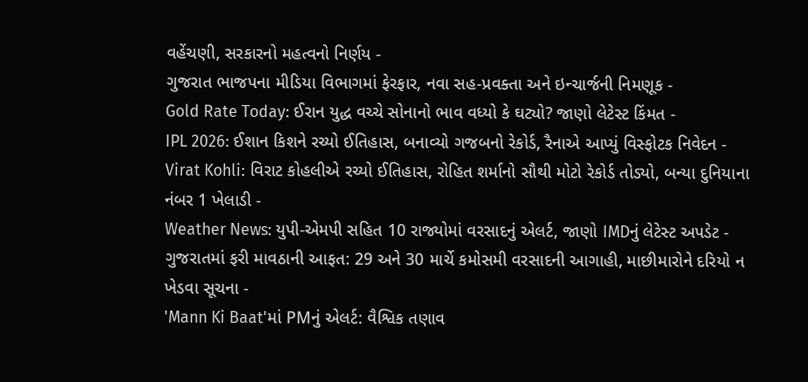વહેંચણી, સરકારનો મહત્વનો નિર્ણય -
ગુજરાત ભાજપના મીડિયા વિભાગમાં ફેરફાર, નવા સહ-પ્રવક્તા અને ઇન્ચાર્જની નિમણૂક -
Gold Rate Today: ઈરાન યુદ્ધ વચ્ચે સોનાનો ભાવ વધ્યો કે ઘટ્યો? જાણો લેટેસ્ટ કિંમત -
IPL 2026: ઈશાન કિશને રચ્યો ઈતિહાસ, બનાવ્યો ગજબનો રેકોર્ડ, રૈનાએ આપ્યું વિસ્ફોટક નિવેદન -
Virat Kohli: વિરાટ કોહલીએ રચ્યો ઈતિહાસ, રોહિત શર્માનો સૌથી મોટો રેકોર્ડ તોડ્યો, બન્યા દુનિયાના નંબર 1 ખેલાડી -
Weather News: યુપી-એમપી સહિત 10 રાજ્યોમાં વરસાદનું એલર્ટ, જાણો IMDનું લેટેસ્ટ અપડેટ -
ગુજરાતમાં ફરી માવઠાની આફત: 29 અને 30 માર્ચે કમોસમી વરસાદની આગાહી, માછીમારોને દરિયો ન ખેડવા સૂચના -
'Mann Ki Baat'માં PMનું એલર્ટ: વૈશ્વિક તણાવ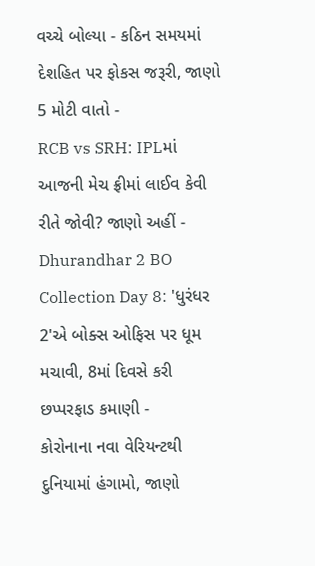વચ્ચે બોલ્યા - કઠિન સમયમાં દેશહિત પર ફોકસ જરૂરી, જાણો 5 મોટી વાતો -
RCB vs SRH: IPLમાં આજની મેચ ફ્રીમાં લાઈવ કેવી રીતે જોવી? જાણો અહીં -
Dhurandhar 2 BO Collection Day 8: 'ધુરંધર 2'એ બોક્સ ઓફિસ પર ધૂમ મચાવી, 8માં દિવસે કરી છપ્પરફાડ કમાણી -
કોરોનાના નવા વેરિયન્ટથી દુનિયામાં હંગામો, જાણો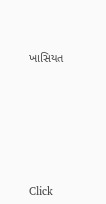ખાસિયત










Click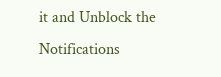it and Unblock the Notifications